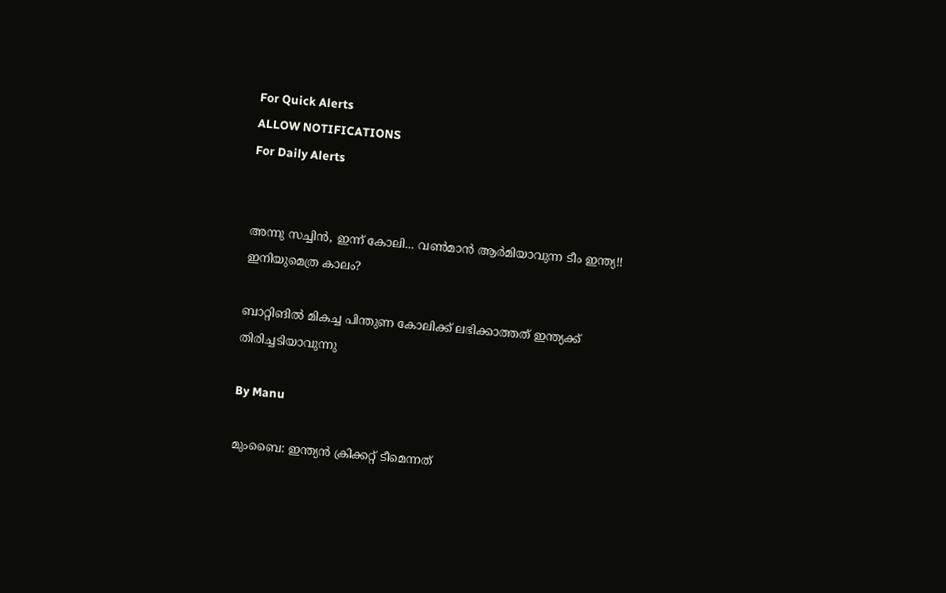For Quick Alerts
ALLOW NOTIFICATIONS
For Daily Alerts


അന്നു സച്ചിന്‍, ഇന്ന് കോലി... വണ്‍മാന്‍ ആര്‍മിയാവുന്ന ടീം ഇന്ത്യ!! ഇനിയുമെത്ര കാലം?

ബാറ്റിങില്‍ മികച്ച പിന്തുണ കോലിക്ക് ലഭിക്കാത്തത് ഇന്ത്യക്ക് തിരിച്ചടിയാവുന്നു

By Manu

മുംബൈ: ഇന്ത്യന്‍ ക്രിക്കറ്റ് ടീമെന്നത്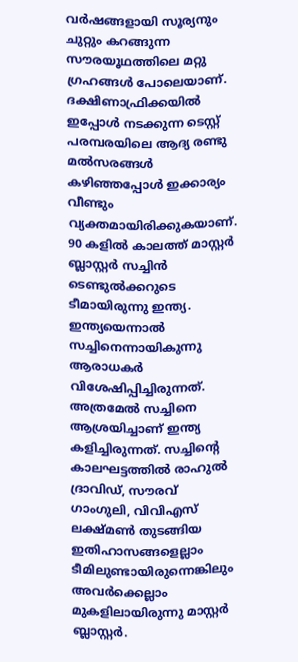വര്‍ഷങ്ങളായി സൂര്യനും ചുറ്റും കറങ്ങുന്ന സൗരയൂഥത്തിലെ മറ്റു ഗ്രഹങ്ങള്‍ പോലെയാണ്. ദക്ഷിണാഫ്രിക്കയില്‍ ഇപ്പോള്‍ നടക്കുന്ന ടെസ്റ്റ് പരമ്പരയിലെ ആദ്യ രണ്ടു മല്‍സരങ്ങള്‍ കഴിഞ്ഞപ്പോള്‍ ഇക്കാര്യം വീണ്ടും വ്യക്തമായിരിക്കുകയാണ്. 90 കളില്‍ കാലത്ത് മാസ്റ്റര്‍ ബ്ലാസ്റ്റര്‍ സച്ചിന്‍ ടെണ്ടുല്‍ക്കറുടെ ടീമായിരുന്നു ഇന്ത്യ. ഇന്ത്യയെന്നാല്‍ സച്ചിനെന്നായികുന്നു ആരാധകര്‍ വിശേഷിപ്പിച്ചിരുന്നത്. അത്രമേല്‍ സച്ചിനെ ആശ്രയിച്ചാണ് ഇന്ത്യ കളിച്ചിരുന്നത്. സച്ചിന്റെ കാലഘട്ടത്തില്‍ രാഹുല്‍ ദ്രാവിഡ്, സൗരവ് ഗാംഗുലി, വിവിഎസ് ലക്ഷ്മണ്‍ തുടങ്ങിയ ഇതിഹാസങ്ങളെല്ലാം ടീമിലുണ്ടായിരുന്നെങ്കിലും അവര്‍ക്കെല്ലാം മുകളിലായിരുന്നു മാസ്റ്റര്‍ ബ്ലാസ്റ്റര്‍.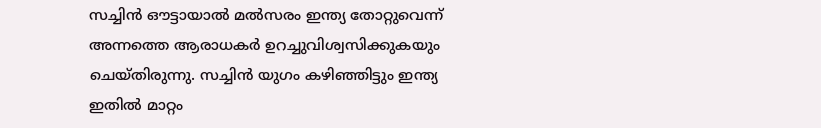സച്ചിന്‍ ഔട്ടായാല്‍ മല്‍സരം ഇന്ത്യ തോറ്റുവെന്ന് അന്നത്തെ ആരാധകര്‍ ഉറച്ചുവിശ്വസിക്കുകയും ചെയ്തിരുന്നു. സച്ചിന്‍ യുഗം കഴിഞ്ഞിട്ടും ഇന്ത്യ ഇതില്‍ മാറ്റം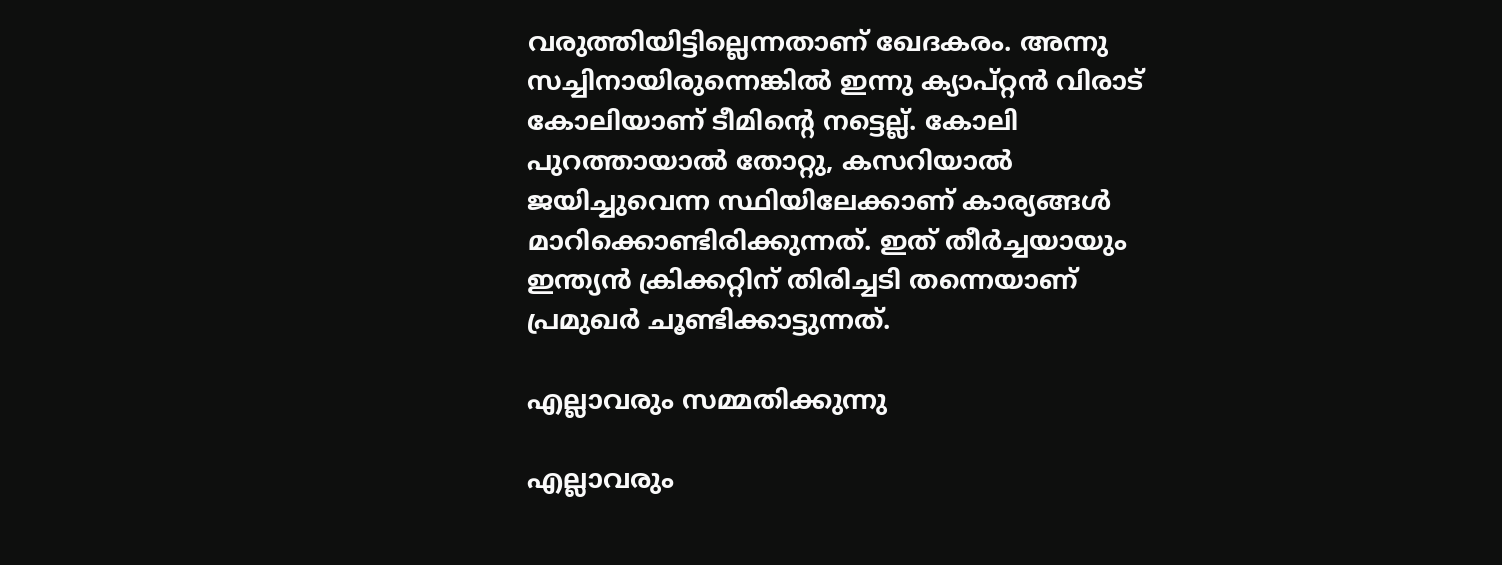വരുത്തിയിട്ടില്ലെന്നതാണ് ഖേദകരം. അന്നു സച്ചിനായിരുന്നെങ്കില്‍ ഇന്നു ക്യാപ്റ്റന്‍ വിരാട് കോലിയാണ് ടീമിന്റെ നട്ടെല്ല്. കോലി പുറത്തായാല്‍ തോറ്റു, കസറിയാല്‍ ജയിച്ചുവെന്ന സ്ഥിയിലേക്കാണ് കാര്യങ്ങള്‍ മാറിക്കൊണ്ടിരിക്കുന്നത്. ഇത് തീര്‍ച്ചയായും ഇന്ത്യന്‍ ക്രിക്കറ്റിന് തിരിച്ചടി തന്നെയാണ് പ്രമുഖര്‍ ചൂണ്ടിക്കാട്ടുന്നത്.

എല്ലാവരും സമ്മതിക്കുന്നു

എല്ലാവരും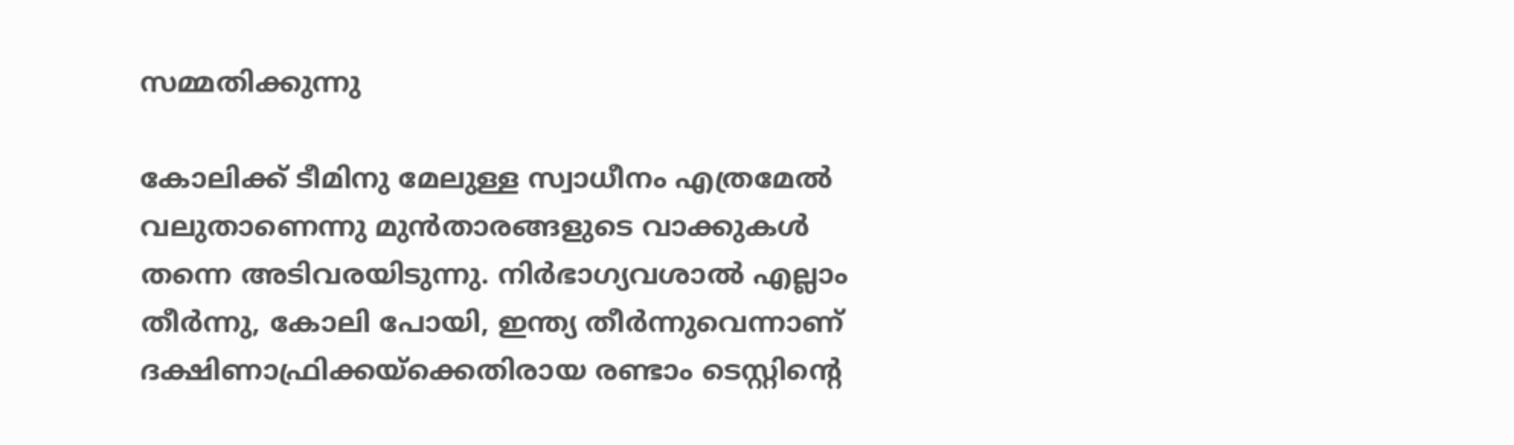സമ്മതിക്കുന്നു

കോലിക്ക് ടീമിനു മേലുള്ള സ്വാധീനം എത്രമേല്‍ വലുതാണെന്നു മുന്‍താരങ്ങളുടെ വാക്കുകള്‍ തന്നെ അടിവരയിടുന്നു. നിര്‍ഭാഗ്യവശാല്‍ എല്ലാം തീര്‍ന്നു, കോലി പോയി, ഇന്ത്യ തീര്‍ന്നുവെന്നാണ് ദക്ഷിണാഫ്രിക്കയ്‌ക്കെതിരായ രണ്ടാം ടെസ്റ്റിന്റെ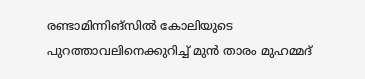രണ്ടാമിന്നിങ്‌സില്‍ കോലിയുടെ പുറത്താവലിനെക്കുറിച്ച് മുന്‍ താരം മുഹമ്മദ്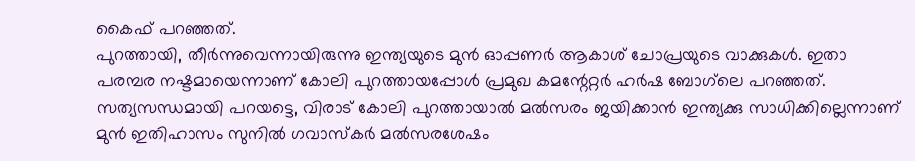കൈഫ് പറഞ്ഞത്.
പുറത്തായി, തീര്‍ന്നുവെന്നായിരുന്നു ഇന്ത്യയുടെ മുന്‍ ഓപ്പണര്‍ ആകാശ് ചോപ്രയുടെ വാക്കുകള്‍. ഇതാ പരമ്പര നഷ്ടമായെന്നാണ് കോലി പുറത്തായപ്പോള്‍ പ്രമുഖ കമന്റേറ്റര്‍ ഹര്‍ഷ ബോഗ്‌ലെ പറഞ്ഞത്.
സത്യസന്ധമായി പറയട്ടെ, വിരാട് കോലി പുറത്തായാല്‍ മല്‍സരം ജയിക്കാന്‍ ഇന്ത്യക്കു സാധിക്കില്ലെന്നാണ് മുന്‍ ഇതിഹാസം സുനില്‍ ഗവാസ്‌കര്‍ മല്‍സരശേഷം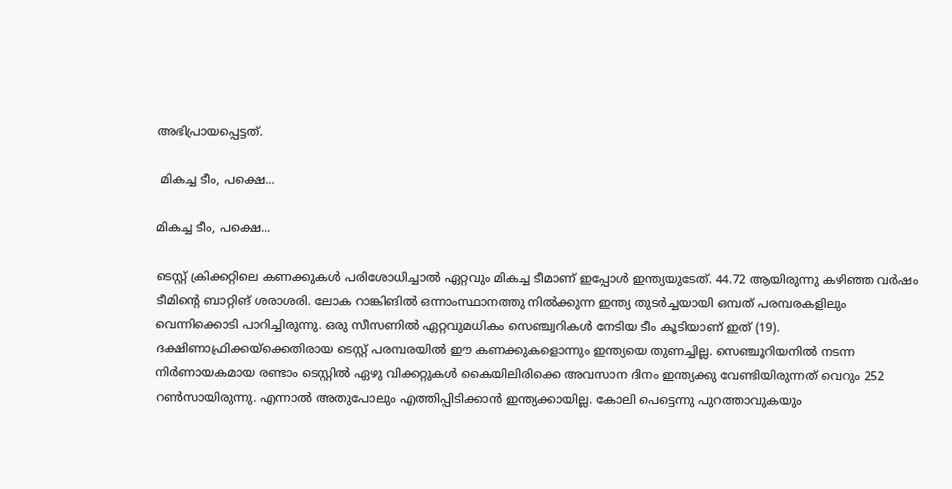അഭിപ്രായപ്പെട്ടത്.

 മികച്ച ടീം, പക്ഷെ...

മികച്ച ടീം, പക്ഷെ...

ടെസ്റ്റ് ക്രിക്കറ്റിലെ കണക്കുകള്‍ പരിശോധിച്ചാല്‍ ഏറ്റവും മികച്ച ടീമാണ് ഇപ്പോള്‍ ഇന്ത്യയുടേത്. 44.72 ആയിരുന്നു കഴിഞ്ഞ വര്‍ഷം ടീമിന്റെ ബാറ്റിങ് ശരാശരി. ലോക റാങ്കിങില്‍ ഒന്നാംസ്ഥാനത്തു നില്‍ക്കുന്ന ഇന്ത്യ തുടര്‍ച്ചയായി ഒമ്പത് പരമ്പരകളിലും വെന്നിക്കൊടി പാറിച്ചിരുന്നു. ഒരു സീസണില്‍ ഏറ്റവുമധികം സെഞ്ച്വറികള്‍ നേടിയ ടീം കൂടിയാണ് ഇത് (19).
ദക്ഷിണാഫ്രിക്കയ്‌ക്കെതിരായ ടെസ്റ്റ് പരമ്പരയില്‍ ഈ കണക്കുകളൊന്നും ഇന്ത്യയെ തുണച്ചില്ല. സെഞ്ചൂറിയനില്‍ നടന്ന നിര്‍ണായകമായ രണ്ടാം ടെസ്റ്റില്‍ ഏഴു വിക്കറ്റുകള്‍ കൈയിലിരിക്കെ അവസാന ദിനം ഇന്ത്യക്കു വേണ്ടിയിരുന്നത് വെറും 252 റണ്‍സായിരുന്നു. എന്നാല്‍ അതുപോലും എത്തിപ്പിടിക്കാന്‍ ഇന്ത്യക്കായില്ല. കോലി പെട്ടെന്നു പുറത്താവുകയും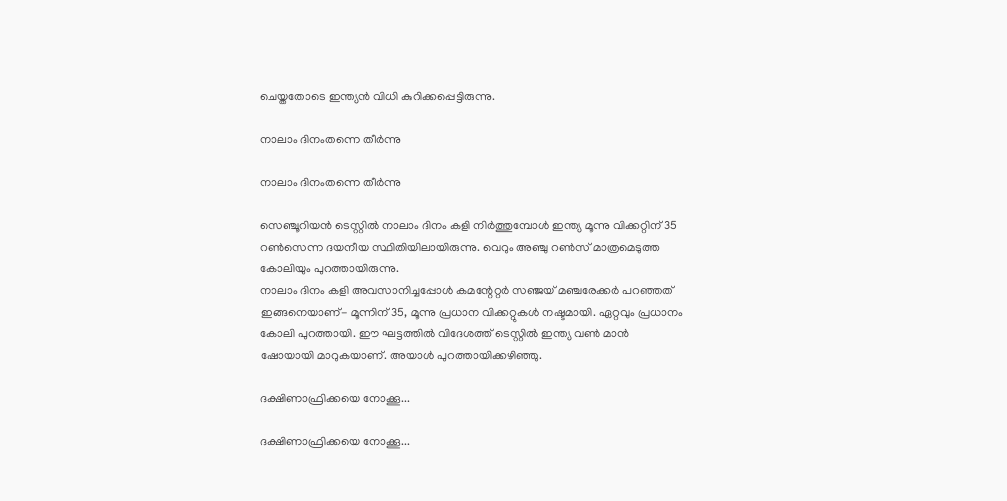ചെയ്തതോടെ ഇന്ത്യന്‍ വിധി കുറിക്കപ്പെട്ടിരുന്നു.

നാലാം ദിനംതന്നെ തീര്‍ന്നു

നാലാം ദിനംതന്നെ തീര്‍ന്നു

സെഞ്ചൂറിയന്‍ ടെസ്റ്റില്‍ നാലാം ദിനം കളി നിര്‍ത്തുമ്പോള്‍ ഇന്ത്യ മൂന്നു വിക്കറ്റിന് 35 റണ്‍സെന്ന ദയനീയ സ്ഥിതിയിലായിരുന്നു. വെറും അഞ്ചു റണ്‍സ് മാത്രമെടുത്ത കോലിയും പുറത്തായിരുന്നു.
നാലാം ദിനം കളി അവസാനിച്ചപ്പോള്‍ കമന്റേറ്റര്‍ സഞ്ജയ് മഞ്ചരേക്കര്‍ പറഞ്ഞത് ഇങ്ങനെയാണ്- മൂന്നിന് 35, മൂന്നു പ്രധാന വിക്കറ്റുകള്‍ നഷ്ടമായി. ഏറ്റവും പ്രധാനം കോലി പുറത്തായി. ഈ ഘട്ടത്തില്‍ വിദേശത്ത് ടെസ്റ്റില്‍ ഇന്ത്യ വണ്‍ മാന്‍ ഷോയായി മാറുകയാണ്. അയാള്‍ പുറത്തായിക്കഴിഞ്ഞു.

ദക്ഷിണാഫ്രിക്കയെ നോക്കൂ...

ദക്ഷിണാഫ്രിക്കയെ നോക്കൂ...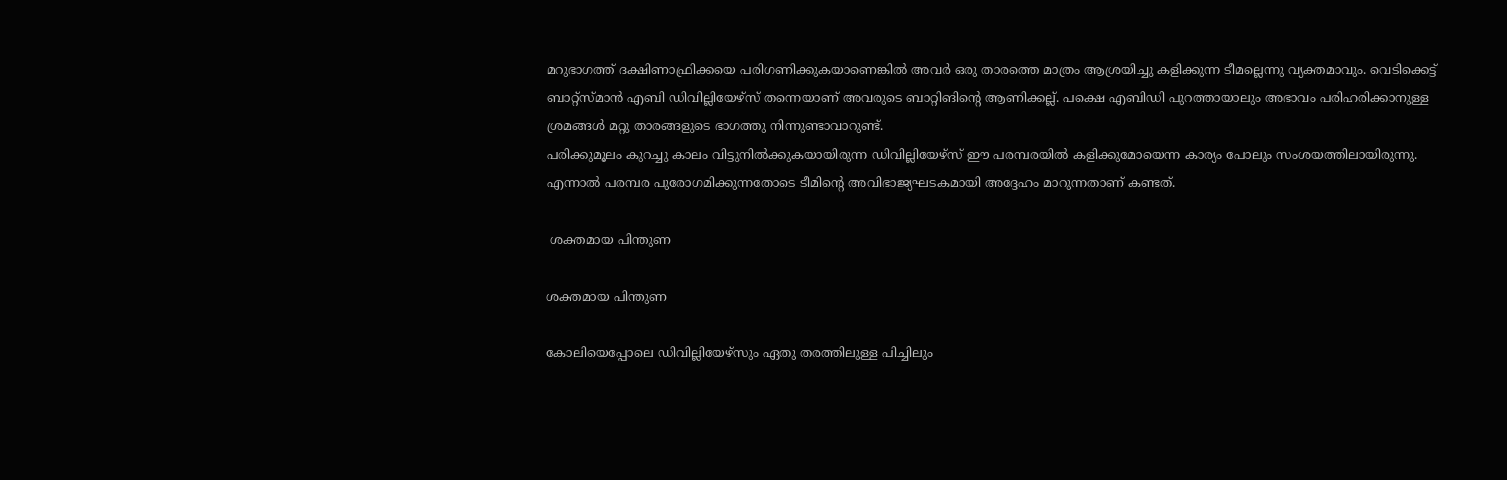മറുഭാഗത്ത് ദക്ഷിണാഫ്രിക്കയെ പരിഗണിക്കുകയാണെങ്കില്‍ അവര്‍ ഒരു താരത്തെ മാത്രം ആശ്രയിച്ചു കളിക്കുന്ന ടീമല്ലെന്നു വ്യക്തമാവും. വെടിക്കെട്ട് ബാറ്റ്‌സ്മാന്‍ എബി ഡിവില്ലിയേഴ്‌സ് തന്നെയാണ് അവരുടെ ബാറ്റിങിന്റെ ആണിക്കല്ല്. പക്ഷെ എബിഡി പുറത്തായാലും അഭാവം പരിഹരിക്കാനുള്ള ശ്രമങ്ങള്‍ മറ്റു താരങ്ങളുടെ ഭാഗത്തു നിന്നുണ്ടാവാറുണ്ട്.
പരിക്കുമൂലം കുറച്ചു കാലം വിട്ടുനില്‍ക്കുകയായിരുന്ന ഡിവില്ലിയേഴ്‌സ് ഈ പരമ്പരയില്‍ കളിക്കുമോയെന്ന കാര്യം പോലും സംശയത്തിലായിരുന്നു. എന്നാല്‍ പരമ്പര പുരോഗമിക്കുന്നതോടെ ടീമിന്റെ അവിഭാജ്യഘടകമായി അദ്ദേഹം മാറുന്നതാണ് കണ്ടത്.

 ശക്തമായ പിന്തുണ

ശക്തമായ പിന്തുണ

കോലിയെപ്പോലെ ഡിവില്ലിയേഴ്‌സും ഏതു തരത്തിലുള്ള പിച്ചിലും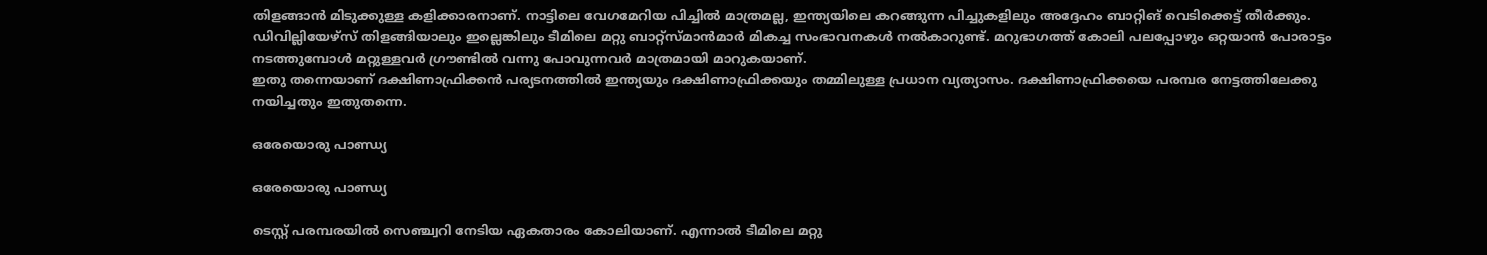തിളങ്ങാന്‍ മിടുക്കുള്ള കളിക്കാരനാണ്. നാട്ടിലെ വേഗമേറിയ പിച്ചില്‍ മാത്രമല്ല, ഇന്ത്യയിലെ കറങ്ങുന്ന പിച്ചുകളിലും അദ്ദേഹം ബാറ്റിങ് വെടിക്കെട്ട് തീര്‍ക്കും. ഡിവില്ലിയേഴ്‌സ് തിളങ്ങിയാലും ഇല്ലെങ്കിലും ടീമിലെ മറ്റു ബാറ്റ്‌സ്മാന്‍മാര്‍ മികച്ച സംഭാവനകള്‍ നല്‍കാറുണ്ട്. മറുഭാഗത്ത് കോലി പലപ്പോഴും ഒറ്റയാന്‍ പോരാട്ടം നടത്തുമ്പോള്‍ മറ്റുള്ളവര്‍ ഗ്രൗണ്ടില്‍ വന്നു പോവുന്നവര്‍ മാത്രമായി മാറുകയാണ്.
ഇതു തന്നെയാണ് ദക്ഷിണാഫ്രിക്കന്‍ പര്യടനത്തില്‍ ഇന്ത്യയും ദക്ഷിണാഫ്രിക്കയും തമ്മിലുള്ള പ്രധാന വ്യത്യാസം. ദക്ഷിണാഫ്രിക്കയെ പരമ്പര നേട്ടത്തിലേക്കു നയിച്ചതും ഇതുതന്നെ.

ഒരേയൊരു പാണ്ഡ്യ

ഒരേയൊരു പാണ്ഡ്യ

ടെസ്റ്റ് പരമ്പരയില്‍ സെഞ്ച്വറി നേടിയ ഏകതാരം കോലിയാണ്. എന്നാല്‍ ടീമിലെ മറ്റു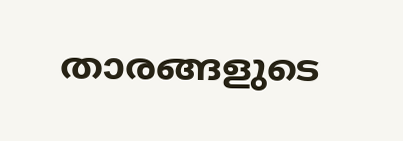താരങ്ങളുടെ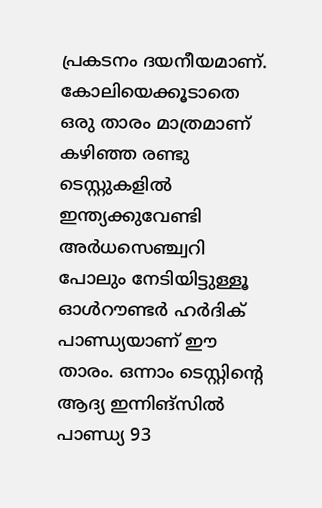പ്രകടനം ദയനീയമാണ്. കോലിയെക്കൂടാതെ ഒരു താരം മാത്രമാണ് കഴിഞ്ഞ രണ്ടു ടെസ്റ്റുകളില്‍ ഇന്ത്യക്കുവേണ്ടി അര്‍ധസെഞ്ച്വറി പോലും നേടിയിട്ടുള്ളൂ ഓള്‍റൗണ്ടര്‍ ഹര്‍ദിക് പാണ്ഡ്യയാണ് ഈ താരം. ഒന്നാം ടെസ്റ്റിന്റെ ആദ്യ ഇന്നിങ്‌സില്‍ പാണ്ഡ്യ 93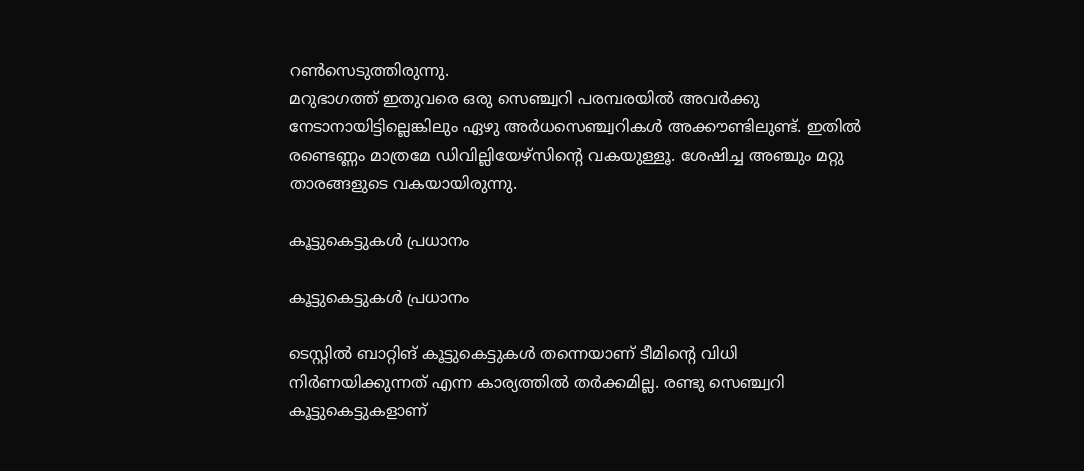റണ്‍സെടുത്തിരുന്നു.
മറുഭാഗത്ത് ഇതുവരെ ഒരു സെഞ്ച്വറി പരമ്പരയില്‍ അവര്‍ക്കു നേടാനായിട്ടില്ലെങ്കിലും ഏഴു അര്‍ധസെഞ്ച്വറികള്‍ അക്കൗണ്ടിലുണ്ട്. ഇതില്‍ രണ്ടെണ്ണം മാത്രമേ ഡിവില്ലിയേഴ്‌സിന്റെ വകയുള്ളൂ. ശേഷിച്ച അഞ്ചും മറ്റു താരങ്ങളുടെ വകയായിരുന്നു.

കൂട്ടുകെട്ടുകള്‍ പ്രധാനം

കൂട്ടുകെട്ടുകള്‍ പ്രധാനം

ടെസ്റ്റില്‍ ബാറ്റിങ് കൂട്ടുകെട്ടുകള്‍ തന്നെയാണ് ടീമിന്റെ വിധി നിര്‍ണയിക്കുന്നത് എന്ന കാര്യത്തില്‍ തര്‍ക്കമില്ല. രണ്ടു സെഞ്ച്വറി കൂട്ടുകെട്ടുകളാണ്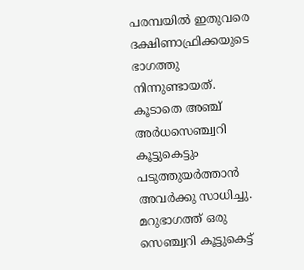പരമ്പയില്‍ ഇതുവരെ ദക്ഷിണാഫ്രിക്കയുടെ ഭാഗത്തു നിന്നുണ്ടായത്. കൂടാതെ അഞ്ച് അര്‍ധസെഞ്ച്വറി കൂട്ടുകെട്ടും പടുത്തുയര്‍ത്താന്‍ അവര്‍ക്കു സാധിച്ചു.
മറുഭാഗത്ത് ഒരു സെഞ്ച്വറി കൂട്ടുകെട്ട്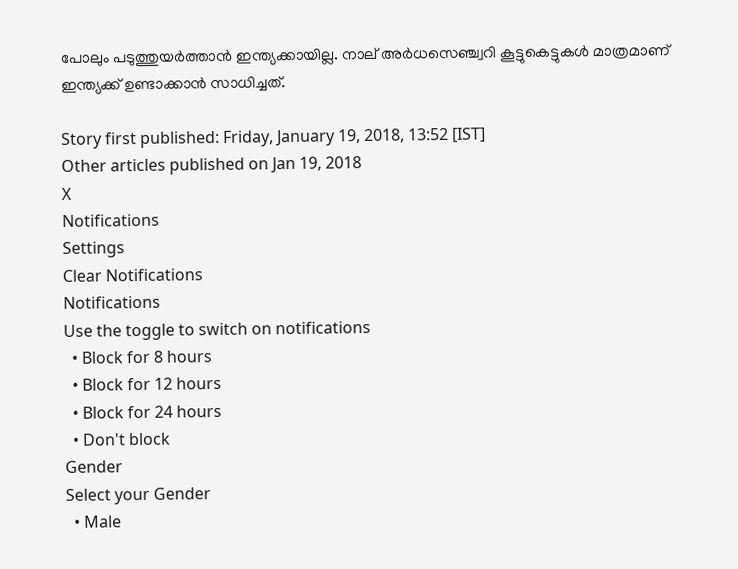പോലും പടുത്തുയര്‍ത്താന്‍ ഇന്ത്യക്കായില്ല. നാല് അര്‍ധസെഞ്ച്വറി കൂട്ടുകെട്ടുകള്‍ മാത്രമാണ് ഇന്ത്യക്ക് ഉണ്ടാക്കാന്‍ സാധിച്ചത്.

Story first published: Friday, January 19, 2018, 13:52 [IST]
Other articles published on Jan 19, 2018
X
Notifications
Settings
Clear Notifications
Notifications
Use the toggle to switch on notifications
  • Block for 8 hours
  • Block for 12 hours
  • Block for 24 hours
  • Don't block
Gender
Select your Gender
  • Male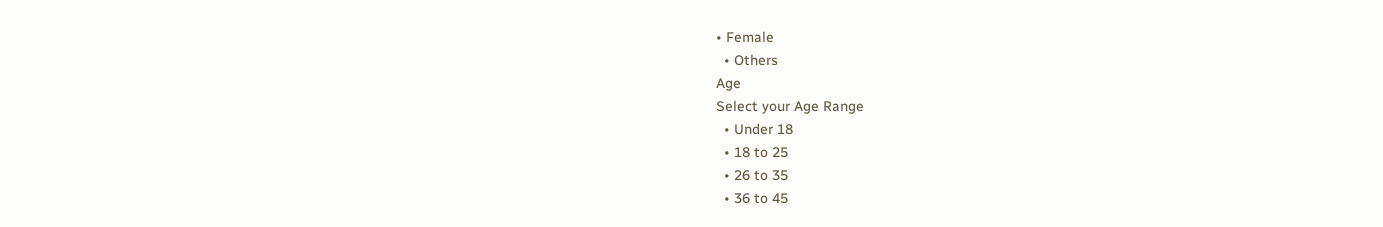• Female
  • Others
Age
Select your Age Range
  • Under 18
  • 18 to 25
  • 26 to 35
  • 36 to 45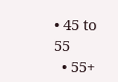• 45 to 55
  • 55+